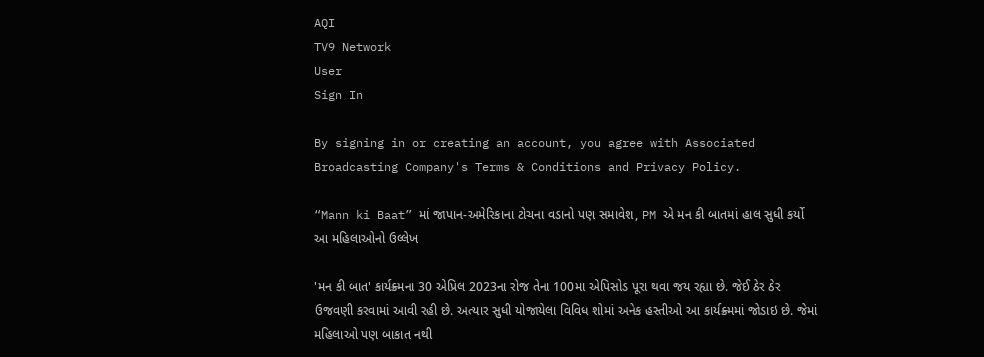AQI
TV9 Network
User
Sign In

By signing in or creating an account, you agree with Associated Broadcasting Company's Terms & Conditions and Privacy Policy.

“Mann ki Baat” માં જાપાન-અમેરિકાના ટોચના વડાનો પણ સમાવેશ, PM એ મન કી બાતમાં હાલ સુધી કર્યો આ મહિલાઓનો ઉલ્લેખ

'મન કી બાત' કાર્યક્ર્મના 30 એપ્રિલ 2023ના રોજ તેના 100મા એપિસોડ પૂરા થવા જય રહ્યા છે. જેઈ ઠેર ઠેર ઉજવણી કરવામાં આવી રહી છે. અત્યાર સુધી યોજાયેલા વિવિધ શોમાં અનેક હસ્તીઓ આ કાર્યક્ર્મમાં જોડાઇ છે. જેમાં મહિલાઓ પણ બાકાત નથી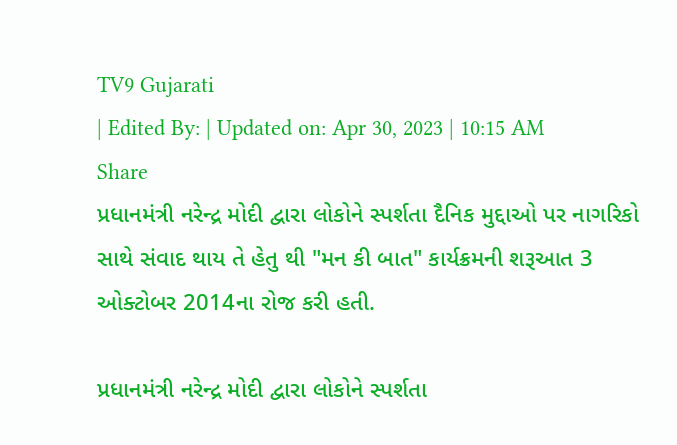TV9 Gujarati
| Edited By: | Updated on: Apr 30, 2023 | 10:15 AM
Share
પ્રધાનમંત્રી નરેન્દ્ર મોદી દ્વારા લોકોને સ્પર્શતા દૈનિક મુદ્દાઓ પર નાગરિકો સાથે સંવાદ થાય તે હેતુ થી "મન કી બાત" કાર્યક્રમની શરૂઆત 3 ઓક્ટોબર 2014ના રોજ કરી હતી.

પ્રધાનમંત્રી નરેન્દ્ર મોદી દ્વારા લોકોને સ્પર્શતા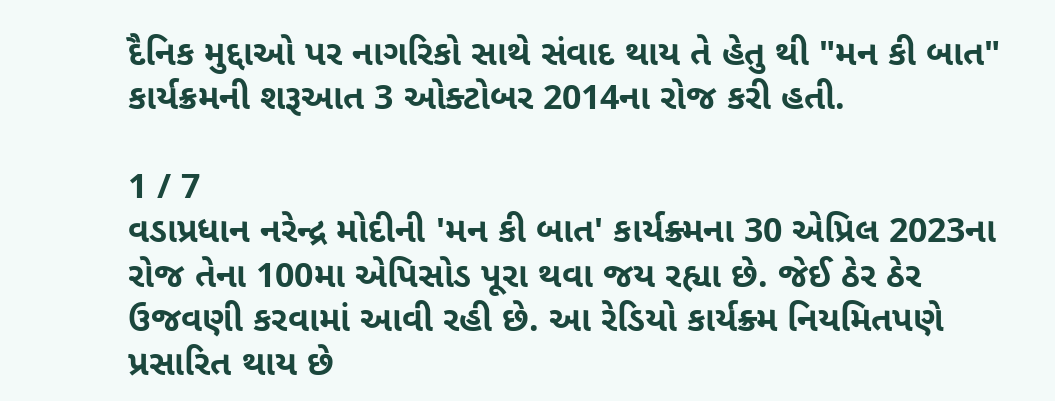દૈનિક મુદ્દાઓ પર નાગરિકો સાથે સંવાદ થાય તે હેતુ થી "મન કી બાત" કાર્યક્રમની શરૂઆત 3 ઓક્ટોબર 2014ના રોજ કરી હતી.

1 / 7
વડાપ્રધાન નરેન્દ્ર મોદીની 'મન કી બાત' કાર્યક્ર્મના 30 એપ્રિલ 2023ના રોજ તેના 100મા એપિસોડ પૂરા થવા જય રહ્યા છે. જેઈ ઠેર ઠેર ઉજવણી કરવામાં આવી રહી છે. આ રેડિયો કાર્યક્ર્મ નિયમિતપણે પ્રસારિત થાય છે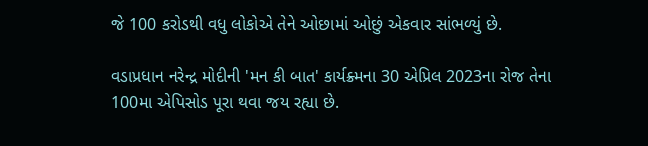જે 100 કરોડથી વધુ લોકોએ તેને ઓછામાં ઓછું એકવાર સાંભળ્યું છે.

વડાપ્રધાન નરેન્દ્ર મોદીની 'મન કી બાત' કાર્યક્ર્મના 30 એપ્રિલ 2023ના રોજ તેના 100મા એપિસોડ પૂરા થવા જય રહ્યા છે.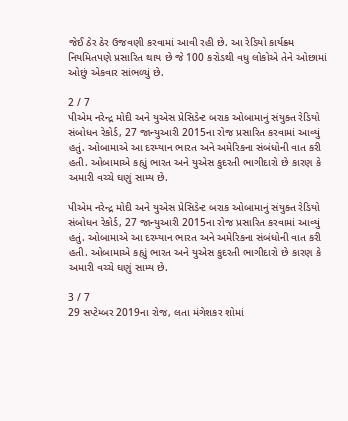જેઈ ઠેર ઠેર ઉજવણી કરવામાં આવી રહી છે. આ રેડિયો કાર્યક્ર્મ નિયમિતપણે પ્રસારિત થાય છે જે 100 કરોડથી વધુ લોકોએ તેને ઓછામાં ઓછું એકવાર સાંભળ્યું છે.

2 / 7
પીએમ નરેન્દ્ર મોદી અને યુએસ પ્રેસિડેન્ટ બરાક ઓબામાનું સંયુક્ત રેડિયો સંબોધન રેકોર્ડ, 27 જાન્યુઆરી 2015ના રોજ પ્રસારિત કરવામાં આવ્યું હતું. ઓબામાએ આ દરમ્યાન ભારત અને અમેરિકના સંબંધોની વાત કરી હતી. ઓબામાએ કહ્યું ભારત અને યુએસ કુદરતી ભાગીદારો છે કારણ કે અમારી વચ્ચે ઘણું સામ્ય છે.

પીએમ નરેન્દ્ર મોદી અને યુએસ પ્રેસિડેન્ટ બરાક ઓબામાનું સંયુક્ત રેડિયો સંબોધન રેકોર્ડ, 27 જાન્યુઆરી 2015ના રોજ પ્રસારિત કરવામાં આવ્યું હતું. ઓબામાએ આ દરમ્યાન ભારત અને અમેરિકના સંબંધોની વાત કરી હતી. ઓબામાએ કહ્યું ભારત અને યુએસ કુદરતી ભાગીદારો છે કારણ કે અમારી વચ્ચે ઘણું સામ્ય છે.

3 / 7
29 સપ્ટેમ્બર 2019ના રોજ, લતા મંગેશકર શોમાં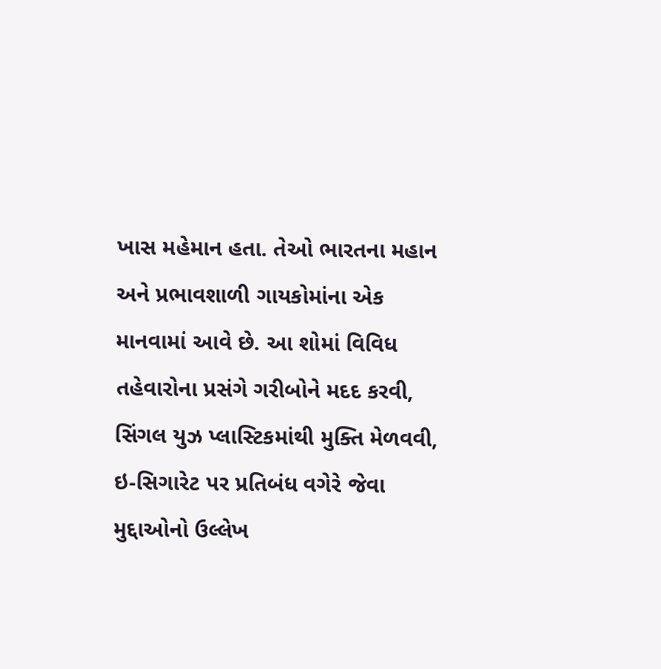ખાસ મહેમાન હતા. તેઓ ભારતના મહાન અને પ્રભાવશાળી ગાયકોમાંના એક માનવામાં આવે છે. આ શોમાં વિવિધ તહેવારોના પ્રસંગે ગરીબોને મદદ કરવી, સિંગલ યુઝ પ્લાસ્ટિકમાંથી મુક્તિ મેળવવી, ઇ-સિગારેટ પર પ્રતિબંધ વગેરે જેવા મુદ્દાઓનો ઉલ્લેખ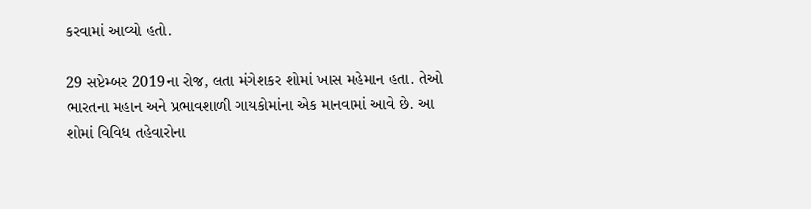કરવામાં આવ્યો હતો.

29 સપ્ટેમ્બર 2019ના રોજ, લતા મંગેશકર શોમાં ખાસ મહેમાન હતા. તેઓ ભારતના મહાન અને પ્રભાવશાળી ગાયકોમાંના એક માનવામાં આવે છે. આ શોમાં વિવિધ તહેવારોના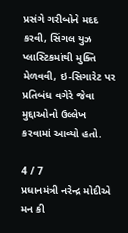પ્રસંગે ગરીબોને મદદ કરવી, સિંગલ યુઝ પ્લાસ્ટિકમાંથી મુક્તિ મેળવવી, ઇ-સિગારેટ પર પ્રતિબંધ વગેરે જેવા મુદ્દાઓનો ઉલ્લેખ કરવામાં આવ્યો હતો.

4 / 7
પ્રધાનમંત્રી નરેન્દ્ર મોદીએ મન કી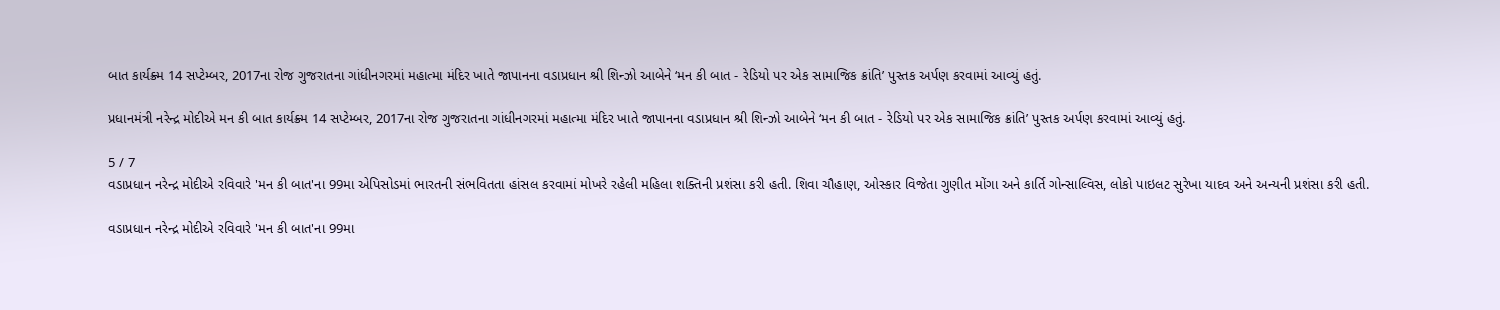બાત કાર્યક્ર્મ 14 સપ્ટેમ્બર, 2017ના રોજ ગુજરાતના ગાંધીનગરમાં મહાત્મા મંદિર ખાતે જાપાનના વડાપ્રધાન શ્રી શિન્ઝો આબેને ‘મન કી બાત - રેડિયો પર એક સામાજિક ક્રાંતિ’ પુસ્તક અર્પણ કરવામાં આવ્યું હતું.

પ્રધાનમંત્રી નરેન્દ્ર મોદીએ મન કી બાત કાર્યક્ર્મ 14 સપ્ટેમ્બર, 2017ના રોજ ગુજરાતના ગાંધીનગરમાં મહાત્મા મંદિર ખાતે જાપાનના વડાપ્રધાન શ્રી શિન્ઝો આબેને ‘મન કી બાત - રેડિયો પર એક સામાજિક ક્રાંતિ’ પુસ્તક અર્પણ કરવામાં આવ્યું હતું.

5 / 7
વડાપ્રધાન નરેન્દ્ર મોદીએ રવિવારે 'મન કી બાત'ના 99મા એપિસોડમાં ભારતની સંભવિતતા હાંસલ કરવામાં મોખરે રહેલી મહિલા શક્તિની પ્રશંસા કરી હતી. શિવા ચૌહાણ, ઓસ્કાર વિજેતા ગુણીત મોંગા અને કાર્તિ ગોન્સાલ્વિસ, લોકો પાઇલટ સુરેખા યાદવ અને અન્યની પ્રશંસા કરી હતી.

વડાપ્રધાન નરેન્દ્ર મોદીએ રવિવારે 'મન કી બાત'ના 99મા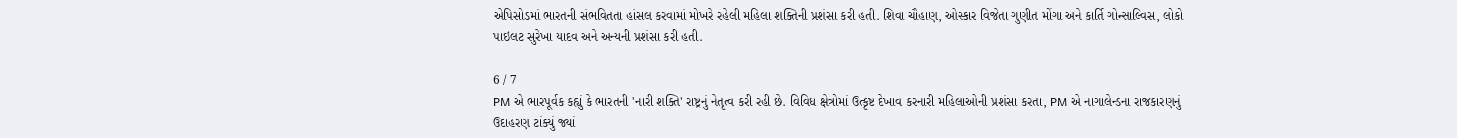એપિસોડમાં ભારતની સંભવિતતા હાંસલ કરવામાં મોખરે રહેલી મહિલા શક્તિની પ્રશંસા કરી હતી. શિવા ચૌહાણ, ઓસ્કાર વિજેતા ગુણીત મોંગા અને કાર્તિ ગોન્સાલ્વિસ, લોકો પાઇલટ સુરેખા યાદવ અને અન્યની પ્રશંસા કરી હતી.

6 / 7
PM એ ભારપૂર્વક કહ્યું કે ભારતની 'નારી શક્તિ' રાષ્ટ્રનું નેતૃત્વ કરી રહી છે. વિવિધ ક્ષેત્રોમાં ઉત્કૃષ્ટ દેખાવ કરનારી મહિલાઓની પ્રશંસા કરતા, PM એ નાગાલેન્ડના રાજકારણનું ઉદાહરણ ટાંક્યું જ્યાં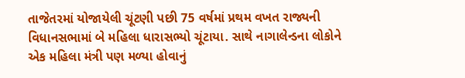તાજેતરમાં યોજાયેલી ચૂંટણી પછી 75 વર્ષમાં પ્રથમ વખત રાજ્યની વિધાનસભામાં બે મહિલા ધારાસભ્યો ચૂંટાયા. સાથે નાગાલેન્ડના લોકોને એક મહિલા મંત્રી પણ મળ્યા હોવાનું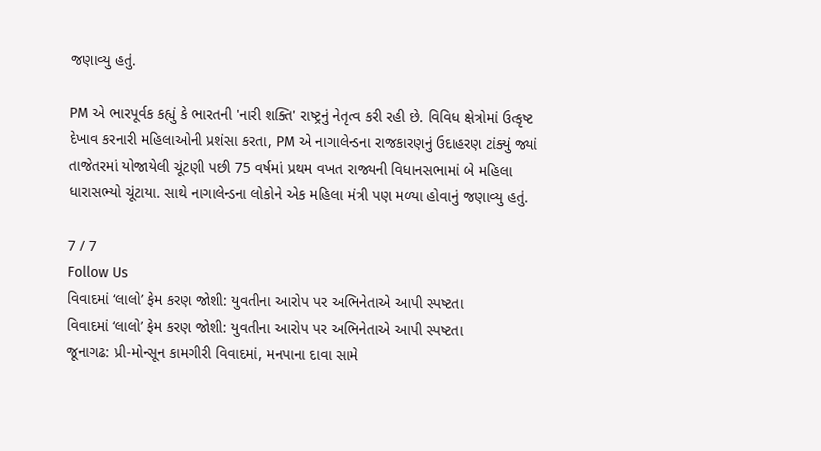જણાવ્યુ હતું.

PM એ ભારપૂર્વક કહ્યું કે ભારતની 'નારી શક્તિ' રાષ્ટ્રનું નેતૃત્વ કરી રહી છે. વિવિધ ક્ષેત્રોમાં ઉત્કૃષ્ટ દેખાવ કરનારી મહિલાઓની પ્રશંસા કરતા, PM એ નાગાલેન્ડના રાજકારણનું ઉદાહરણ ટાંક્યું જ્યાં તાજેતરમાં યોજાયેલી ચૂંટણી પછી 75 વર્ષમાં પ્રથમ વખત રાજ્યની વિધાનસભામાં બે મહિલા ધારાસભ્યો ચૂંટાયા. સાથે નાગાલેન્ડના લોકોને એક મહિલા મંત્રી પણ મળ્યા હોવાનું જણાવ્યુ હતું.

7 / 7
Follow Us
વિવાદમાં ‘લાલો’ ફેમ કરણ જોશી: યુવતીના આરોપ પર અભિનેતાએ આપી સ્પષ્ટતા
વિવાદમાં ‘લાલો’ ફેમ કરણ જોશી: યુવતીના આરોપ પર અભિનેતાએ આપી સ્પષ્ટતા
જૂનાગઢ: પ્રી-મોન્સૂન કામગીરી વિવાદમાં, મનપાના દાવા સામે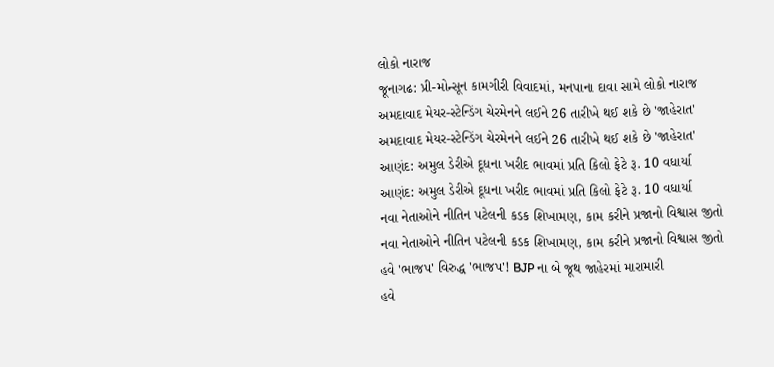લોકો નારાજ
જૂનાગઢ: પ્રી-મોન્સૂન કામગીરી વિવાદમાં, મનપાના દાવા સામે લોકો નારાજ
અમદાવાદ મેયર-સ્ટેન્ડિંગ ચેરમેનને લઈને 26 તારીખે થઈ શકે છે 'જાહેરાત'
અમદાવાદ મેયર-સ્ટેન્ડિંગ ચેરમેનને લઈને 26 તારીખે થઈ શકે છે 'જાહેરાત'
આણંદ: અમુલ ડેરીએ દૂધના ખરીદ ભાવમાં પ્રતિ કિલો ફેટે રૂ. 10 વધાર્યા
આણંદ: અમુલ ડેરીએ દૂધના ખરીદ ભાવમાં પ્રતિ કિલો ફેટે રૂ. 10 વધાર્યા
નવા નેતાઓને નીતિન પટેલની કડક શિખામણ, કામ કરીને પ્રજાનો વિશ્વાસ જીતો
નવા નેતાઓને નીતિન પટેલની કડક શિખામણ, કામ કરીને પ્રજાનો વિશ્વાસ જીતો
હવે 'ભાજપ' વિરુદ્ધ 'ભાજપ'! BJP ના બે જૂથ જાહેરમાં મારામારી
હવે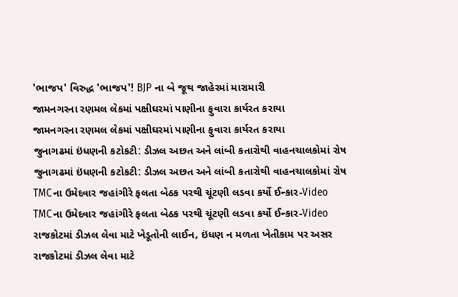'ભાજપ' વિરુદ્ધ 'ભાજપ'! BJP ના બે જૂથ જાહેરમાં મારામારી
જામનગરના રણમલ લેકમાં પક્ષીઘરમાં પાણીના ફુવારા કાર્યરત કરાયા
જામનગરના રણમલ લેકમાં પક્ષીઘરમાં પાણીના ફુવારા કાર્યરત કરાયા
જુનાગઢમાં ઇંધણની કટોકટી: ડીઝલ અછત અને લાંબી કતારોથી વાહનચાલકોમાં રોષ
જુનાગઢમાં ઇંધણની કટોકટી: ડીઝલ અછત અને લાંબી કતારોથી વાહનચાલકોમાં રોષ
TMCના ઉમેદવાર જહાંગીરે ફલતા બેઠક પરથી ચૂંટણી લડવા કર્યો ઈન્કાર-Video
TMCના ઉમેદવાર જહાંગીરે ફલતા બેઠક પરથી ચૂંટણી લડવા કર્યો ઈન્કાર-Video
રાજકોટમાં ડીઝલ લેવા માટે ખેડૂતોની લાઈન, ઇંધણ ન મળતા ખેતીકામ પર અસર
રાજકોટમાં ડીઝલ લેવા માટે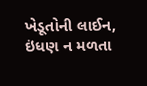ખેડૂતોની લાઈન, ઇંધણ ન મળતા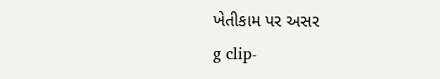ખેતીકામ પર અસર
g clip-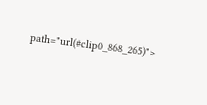path="url(#clip0_868_265)">